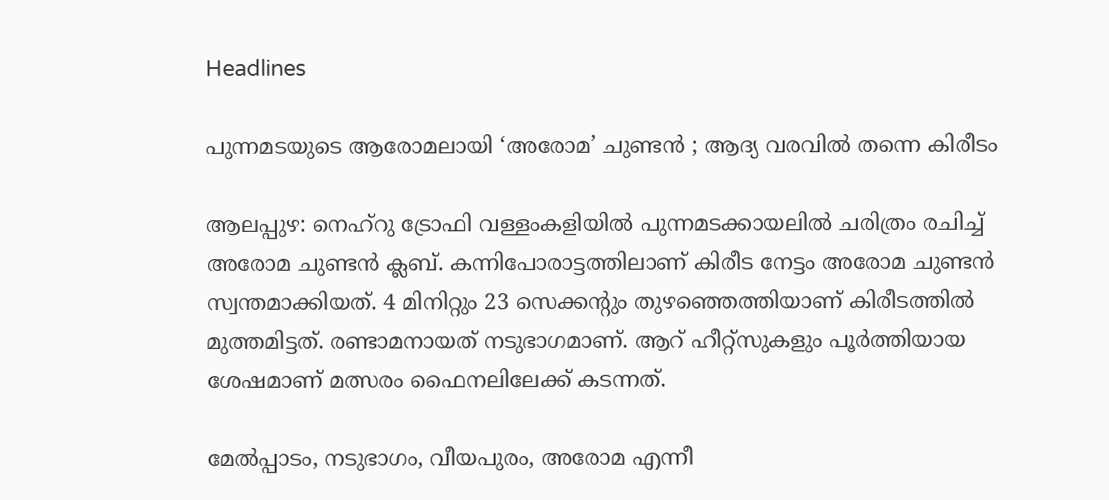Headlines

പുന്നമടയുടെ ആരോമലായി ‘അരോമ’ ചുണ്ടൻ ; ആദ്യ വരവിൽ തന്നെ കിരീടം

ആലപ്പുഴ: നെഹ്റു ട്രോഫി വള്ളംകളിയിൽ പുന്നമടക്കായലില്‍ ചരിത്രം രചിച്ച് അരോമ ചുണ്ടന്‍ ക്ലബ്. കന്നിപോരാട്ടത്തിലാണ് കിരീട നേട്ടം അരോമ ചുണ്ടൻ സ്വന്തമാക്കിയത്. 4 മിനിറ്റും 23 സെക്കന്റും തുഴഞ്ഞെത്തിയാണ് കിരീടത്തിൽ മുത്തമിട്ടത്. രണ്ടാമനായത് നടുഭാഗമാണ്. ആറ് ഹീറ്റ്സുകളും പൂർത്തിയായ ശേഷമാണ് മത്സരം ഫൈനലിലേക്ക് കടന്നത്.

മേല്‍പ്പാടം, നടുഭാഗം, വീയപുരം, അരോമ എന്നീ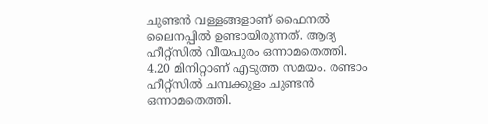ചുണ്ടന്‍ വള്ളങ്ങളാണ് ഫൈനല്‍ ലൈനപ്പില്‍ ഉണ്ടായിരുന്നത്. ആദ്യ ഹീറ്റ്‌സില്‍ വീയപുരം ഒന്നാമതെത്തി. 4.20 മിനിറ്റാണ് എടുത്ത സമയം. രണ്ടാം ഹീറ്റ്‌സില്‍ ചമ്പക്കുളം ചുണ്ടന്‍ ഒന്നാമതെത്തി.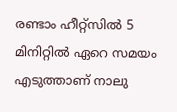രണ്ടാം ഹീറ്റ്‌സില്‍ 5 മിനിറ്റില്‍ ഏറെ സമയം എടുത്താണ് നാലു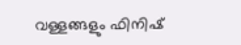വള്ളങ്ങളും ഫിനിഷ്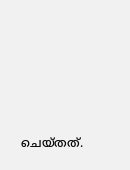ചെയ്തത്.